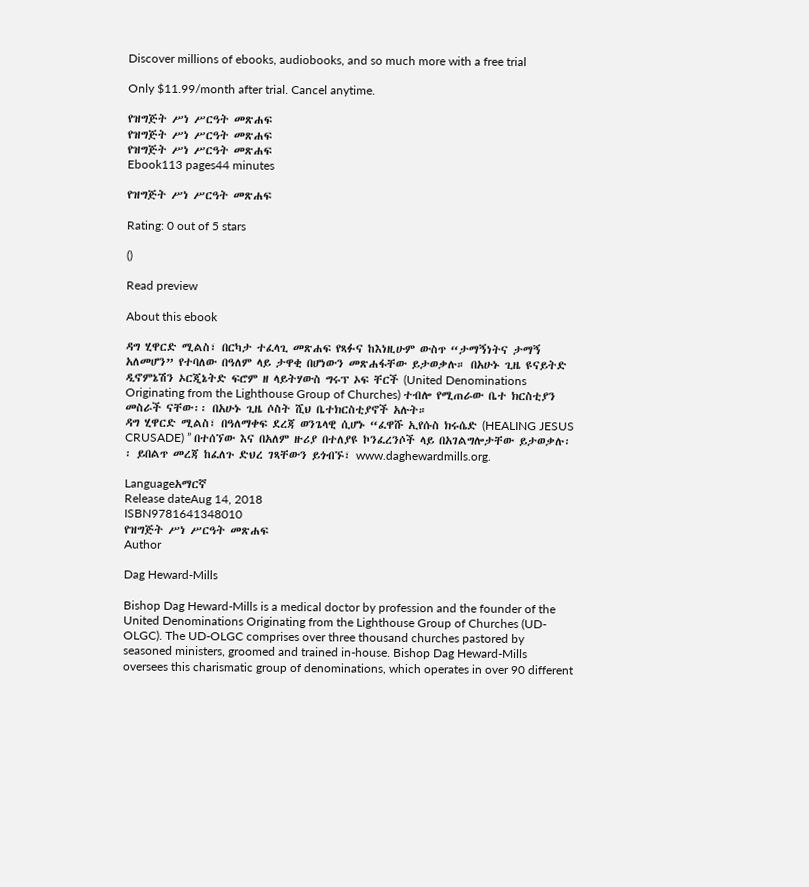Discover millions of ebooks, audiobooks, and so much more with a free trial

Only $11.99/month after trial. Cancel anytime.

የዝግጅት ሥነ ሥርዓት መጽሐፍ
የዝግጅት ሥነ ሥርዓት መጽሐፍ
የዝግጅት ሥነ ሥርዓት መጽሐፍ
Ebook113 pages44 minutes

የዝግጅት ሥነ ሥርዓት መጽሐፍ

Rating: 0 out of 5 stars

()

Read preview

About this ebook

ዳግ ሂዋርድ ሚልስ፣ በርካታ ተፈላጊ መጽሐፍ የጻፉና ከእነዚሁም ውስጥ “ታማኝነትና ታማኝ አለመሆን” የተባለው በዓለም ላይ ታዋቂ በሆነውን መጽሐፋቸው ይታወቃሉ። በአሁኑ ጊዜ ዩናይትድ ዲኖምኔሽን ኦርጂኔትድ ፍሮም ዘ ላይትሃውስ ግሩፕ ኦፍ ቸርች (United Denominations Originating from the Lighthouse Group of Churches) ተብሎ የሚጠራው ቤተ ክርስቲያን መስራች ናቸው፡፡ በአሁኑ ጊዜ ሶስት ሺህ ቤተክርስቲያኖች አሉት።
ዳግ ሂዋርድ ሚልስ፣ በዓለማቀፍ ደረጃ ወንጌላዊ ሲሆኑ “ፈዋሹ ኢየሱስ ክሩሴድ (HEALING JESUS CRUSADE) ” በተሰኘው እና በአለም ዙሪያ በተለያዩ ኮንፈረንሶች ላይ በአገልግሎታቸው ይታወቃሉ፡፡ ይበልጥ መረጃ ከፈለጉ ድህረ ገጻቸውን ይጎብኙ፣ www.daghewardmills.org.

Languageአማርኛ
Release dateAug 14, 2018
ISBN9781641348010
የዝግጅት ሥነ ሥርዓት መጽሐፍ
Author

Dag Heward-Mills

Bishop Dag Heward-Mills is a medical doctor by profession and the founder of the United Denominations Originating from the Lighthouse Group of Churches (UD-OLGC). The UD-OLGC comprises over three thousand churches pastored by seasoned ministers, groomed and trained in-house. Bishop Dag Heward-Mills oversees this charismatic group of denominations, which operates in over 90 different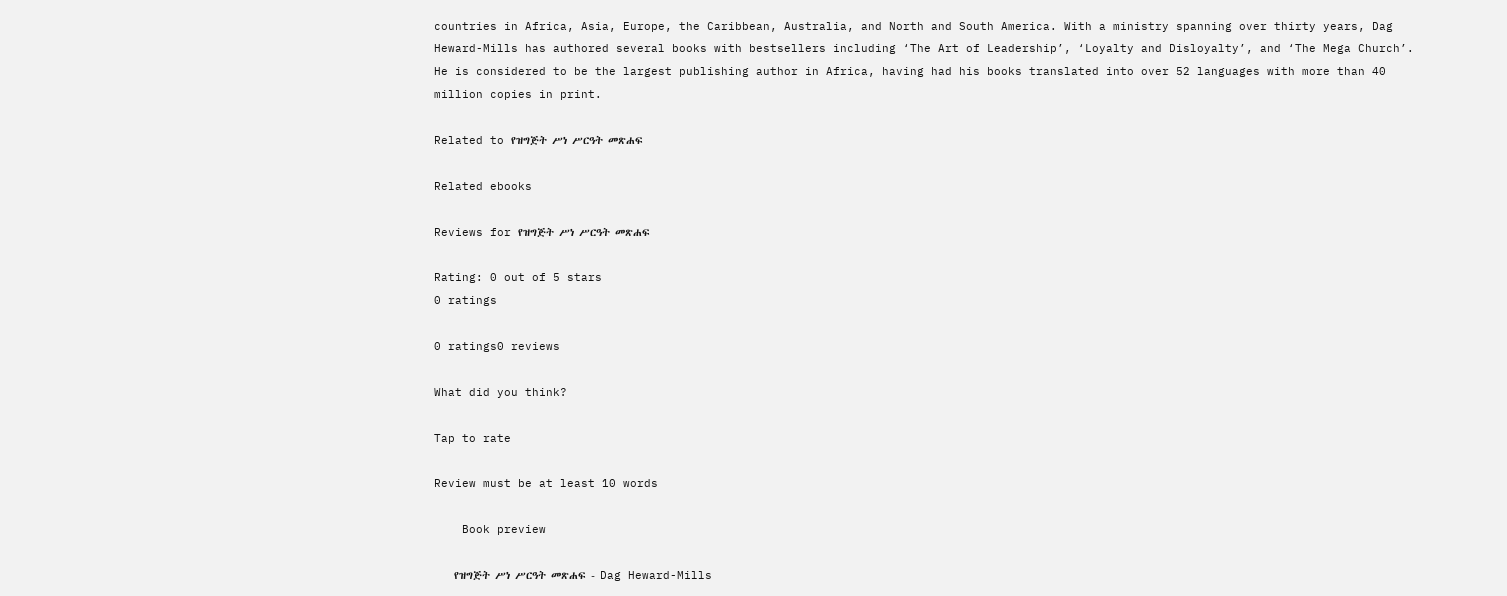countries in Africa, Asia, Europe, the Caribbean, Australia, and North and South America. With a ministry spanning over thirty years, Dag Heward-Mills has authored several books with bestsellers including ‘The Art of Leadership’, ‘Loyalty and Disloyalty’, and ‘The Mega Church’. He is considered to be the largest publishing author in Africa, having had his books translated into over 52 languages with more than 40 million copies in print.

Related to የዝግጅት ሥነ ሥርዓት መጽሐፍ

Related ebooks

Reviews for የዝግጅት ሥነ ሥርዓት መጽሐፍ

Rating: 0 out of 5 stars
0 ratings

0 ratings0 reviews

What did you think?

Tap to rate

Review must be at least 10 words

    Book preview

    የዝግጅት ሥነ ሥርዓት መጽሐፍ - Dag Heward-Mills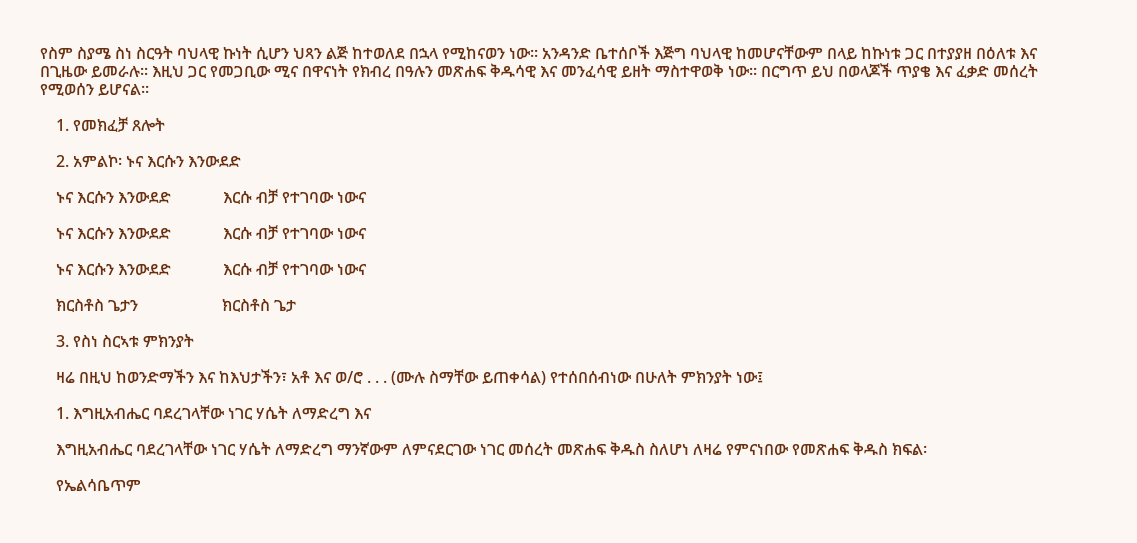የስም ስያሜ ስነ ስርዓት ባህላዊ ኩነት ሲሆን ህጻን ልጅ ከተወለደ በኋላ የሚከናወን ነው፡፡ አንዳንድ ቤተሰቦች እጅግ ባህላዊ ከመሆናቸውም በላይ ከኩነቱ ጋር በተያያዘ በዕለቱ እና በጊዜው ይመራሉ፡፡ እዚህ ጋር የመጋቢው ሚና በዋናነት የክብረ በዓሉን መጽሐፍ ቅዱሳዊ እና መንፈሳዊ ይዘት ማስተዋወቅ ነው፡፡ በርግጥ ይህ በወላጆች ጥያቄ እና ፈቃድ መሰረት የሚወሰን ይሆናል፡፡

    1. የመክፈቻ ጸሎት

    2. አምልኮ፡ ኑና እርሱን እንውደድ

    ኑና እርሱን እንውደድ             እርሱ ብቻ የተገባው ነውና

    ኑና እርሱን እንውደድ             እርሱ ብቻ የተገባው ነውና

    ኑና እርሱን እንውደድ             እርሱ ብቻ የተገባው ነውና

    ክርስቶስ ጌታን                     ክርስቶስ ጌታ

    3. የስነ ስርኣቱ ምክንያት

    ዛሬ በዚህ ከወንድማችን እና ከእህታችን፣ አቶ እና ወ/ሮ . . . (ሙሉ ስማቸው ይጠቀሳል) የተሰበሰብነው በሁለት ምክንያት ነው፤

    1. እግዚአብሔር ባደረገላቸው ነገር ሃሴት ለማድረግ እና

    እግዚአብሔር ባደረገላቸው ነገር ሃሴት ለማድረግ ማንኛውም ለምናደርገው ነገር መሰረት መጽሐፍ ቅዱስ ስለሆነ ለዛሬ የምናነበው የመጽሐፍ ቅዱስ ክፍል፡

    የኤልሳቤጥም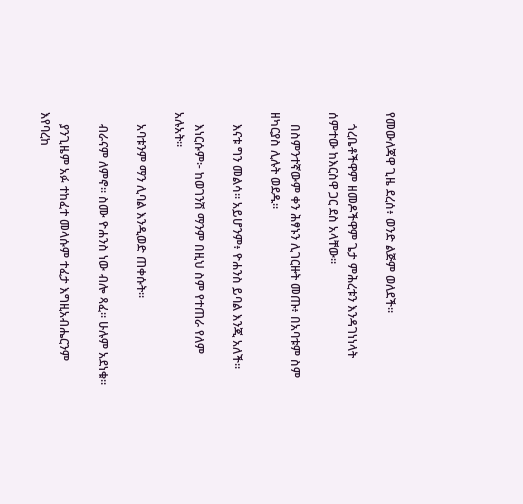የመውለጃዋ ጊዜ ደረሰ፥ ወንድ ልጅም ወለደች።

    ጎረቤቶችዋም ዘመዶችዋም ጌታ ምሕረቱን እንዳገነነላት ሰምተው ከእርስዋ ጋር ደስ አላቸው።

    በስምንተኛውም ቀን ሕፃኑን ሊገርዙት መጡ፥ በአባቱም ስም ዘካርያስ ሊሉት ወደዱ።

    እናቱ ግን መልሳ። አይሆንም፥ ዮሐንስ ይባል እንጂ አለች።

    እነርሱም፦ ከወገንሽ ማንም በዚህ ስም የተጠራ የለም አሉአት።

    አባቱንም ማን ሊባል እንዲወድ ጠቀሱት።

    ብራናም ለምኖ። ስሙ ዮሐንስ ነው ብሎ ጻፈ። ሁሉም አደነቁ።

    ያንጊዜም አፉ ተከፈተ መላሱም ተፈታ እግዚአብሔርንም እየባረከ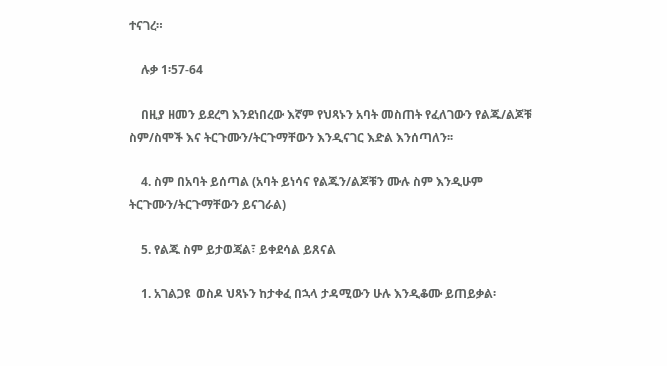ተናገረ።

    ሉቃ 1፡57-64

    በዚያ ዘመን ይደረግ እንደነበረው እኛም የህጻኑን አባት መስጠት የፈለገውን የልጁ/ልጆቹ ስም/ስሞች እና ትርጉሙን/ትርጉማቸውን እንዲናገር እድል እንሰጣለን፡፡

    4. ስም በአባት ይሰጣል (አባት ይነሳና የልጁን/ልጆቹን ሙሉ ስም እንዲሁም ትርጉሙን/ትርጉማቸውን ይናገራል)

    5. የልጁ ስም ይታወጃል፣ ይቀደሳል ይጸናል

    1. አገልጋዩ  ወስዶ ህጻኑን ከታቀፈ በኋላ ታዳሚውን ሁሉ እንዲቆሙ ይጠይቃል፡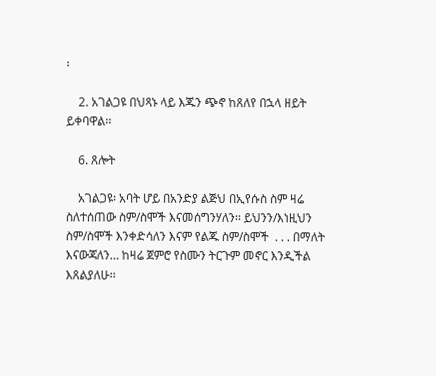፡

    2. አገልጋዩ በህጻኑ ላይ እጁን ጭኖ ከጸለየ በኋላ ዘይት ይቀባዋል፡፡

    6. ጸሎት

    አገልጋዩ፡ አባት ሆይ በአንድያ ልጅህ በኢየሱስ ስም ዛሬ ስለተሰጠው ስም/ስሞች እናመሰግንሃለን፡፡ ይህንን/እነዚህን  ስም/ስሞች እንቀድሳለን እናም የልጁ ስም/ስሞች  . . . በማለት እናውጃለን… ከዛሬ ጀምሮ የስሙን ትርጉም መኖር እንዲችል እጸልያለሁ፡፡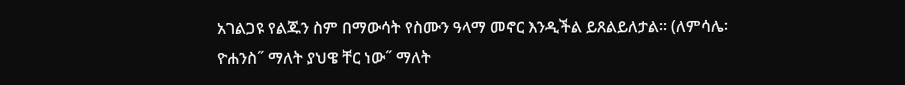አገልጋዩ የልጁን ስም በማውሳት የስሙን ዓላማ መኖር እንዲችል ይጸልይለታል፡፡ (ለምሳሌ፡ ዮሐንስ˝ ማለት ያህዌ ቸር ነው˝ ማለት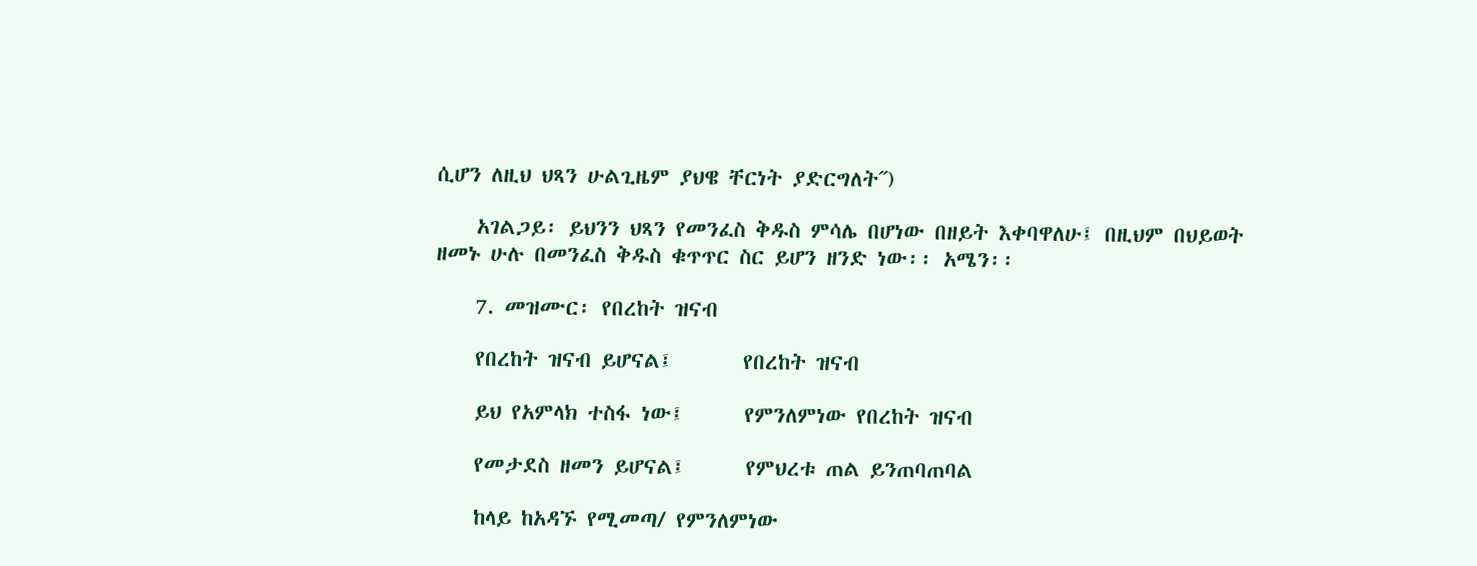ሲሆን ለዚህ ህጻን ሁልጊዜም ያህዌ ቸርነት ያድርግለት˝)

    አገልጋይ፡ ይህንን ህጻን የመንፈስ ቅዱስ ምሳሌ በሆነው በዘይት እቀባዋለሁ፤ በዚህም በህይወት ዘመኑ ሁሉ በመንፈስ ቅዱስ ቁጥጥር ስር ይሆን ዘንድ ነው፡፡ አሜን፡፡

    7. መዝሙር፡ የበረከት ዝናብ

    የበረከት ዝናብ ይሆናል፤       የበረከት ዝናብ

    ይህ የአምላክ ተስፋ ነው፤      የምንለምነው የበረከት ዝናብ

    የመታደስ ዘመን ይሆናል፤      የምህረቱ ጠል ይንጠባጠባል

    ከላይ ከአዳኙ የሚመጣ/ የምንለምነው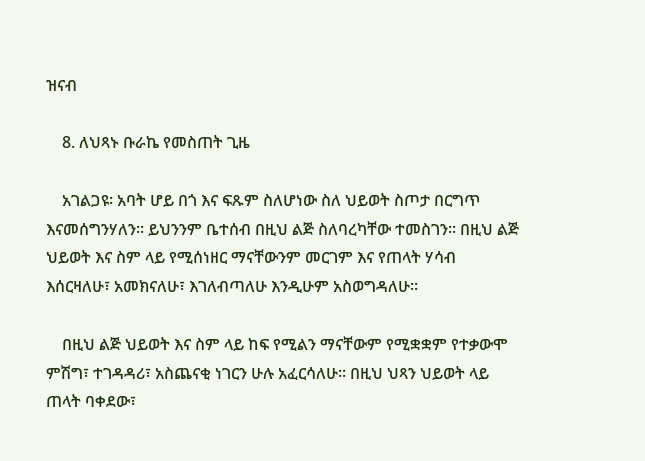ዝናብ

    8. ለህጻኑ ቡራኬ የመስጠት ጊዜ

    አገልጋዩ፡ አባት ሆይ በጎ እና ፍጹም ስለሆነው ስለ ህይወት ስጦታ በርግጥ እናመሰግንሃለን፡፡ ይህንንም ቤተሰብ በዚህ ልጅ ስለባረካቸው ተመስገን፡፡ በዚህ ልጅ ህይወት እና ስም ላይ የሚሰነዘር ማናቸውንም መርገም እና የጠላት ሃሳብ እሰርዛለሁ፣ አመክናለሁ፣ እገለብጣለሁ እንዲሁም አስወግዳለሁ፡፡

    በዚህ ልጅ ህይወት እና ስም ላይ ከፍ የሚልን ማናቸውም የሚቋቋም የተቃውሞ ምሽግ፣ ተገዳዳሪ፣ አስጨናቂ ነገርን ሁሉ አፈርሳለሁ፡፡ በዚህ ህጻን ህይወት ላይ ጠላት ባቀደው፣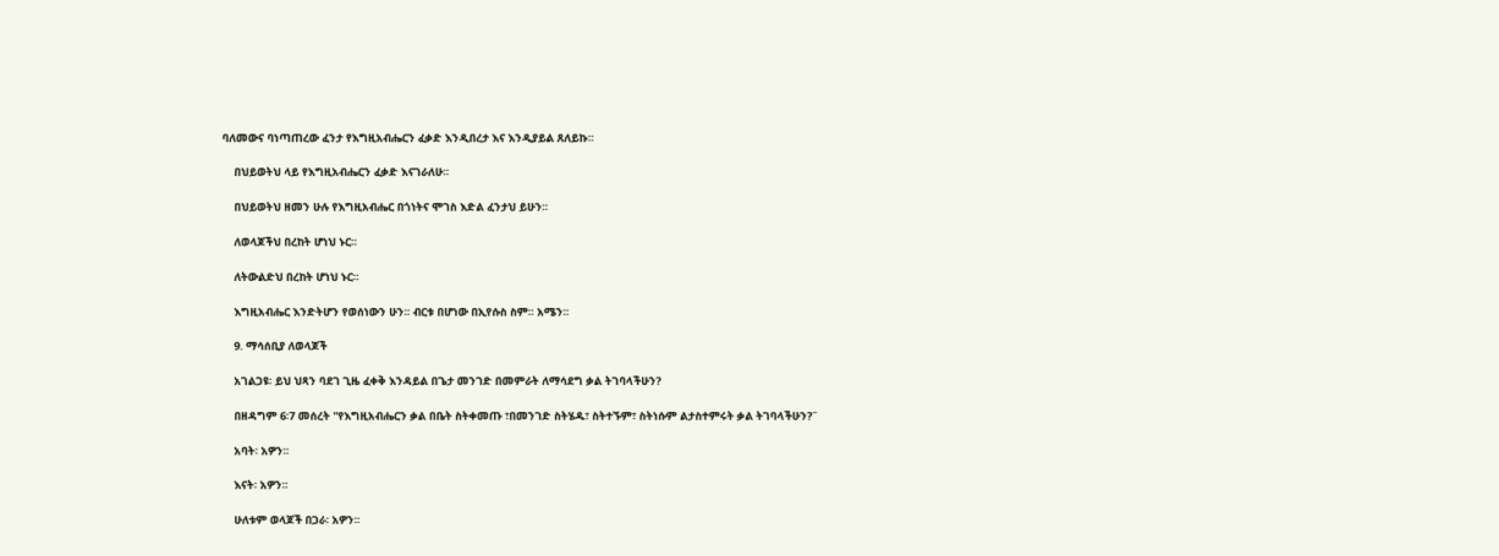ባለመውና ባነጣጠረው ፈንታ የእግዚአብሔርን ፈቃድ እንዲበረታ እና እንዲያይል ጸለይኩ፡፡

    በህይወትህ ላይ የእግዚአብሔርን ፈቃድ እናገራለሁ፡፡

    በህይወትህ ዘመን ሁሉ የእግዚአብሔር በጎነትና ሞገስ እድል ፈንታህ ይሁን፡፡

    ለወላጆችህ በረከት ሆነህ ኑር፡፡

    ለትውልድህ በረከት ሆነህ ኑር፡፡

    እግዚአብሔር እንድትሆን የወሰነውን ሁን፡፡ ብርቱ በሆነው በኢየሱስ ስም፡፡ አሜን፡፡

    9. ማሳሰቢያ ለወላጆች

    አገልጋዩ፡ ይህ ህጻን ባደገ ጊዜ ፈቀቅ እንዳይል በጌታ መንገድ በመምራት ለማሳደግ ቃል ትገባላችሁን?

    በዘዳግም 6፡7 መሰረት "የእግዚአብሔርን ቃል በቤት ስትቀመጡ ፣በመንገድ ስትሄዱ፣ ስትተኙም፣ ስትነሱም ልታስተምሩት ቃል ትገባላችሁን?˝

    አባት፡ አዎን፡፡

    እናት፡ አዎን፡፡

    ሁለቱም ወላጆች በጋራ፡ አዎን፡፡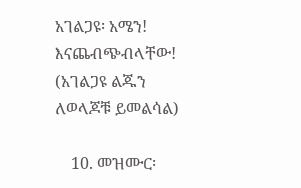አገልጋዩ፡ አሜን! እናጨብጭብላቸው! (አገልጋዩ ልጁን ለወላጆቹ ይመልሳል)

    10. መዝሙር፡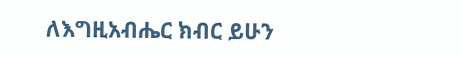ለእግዚአብሔር ክብር ይሁን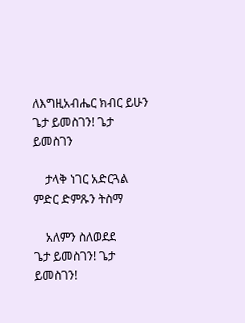ለእግዚአብሔር ክብር ይሁን          ጌታ ይመስገን! ጌታ ይመስገን

    ታላቅ ነገር አድርጓል                   ምድር ድምጹን ትስማ

    አለምን ስለወደደ                      ጌታ ይመስገን! ጌታ ይመስገን!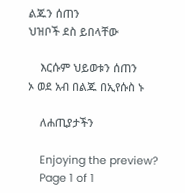ልጁን ሰጠን                            ህዝቦች ደስ ይበላቸው

    እርሱም ህይወቱን ሰጠን               ኦ ወደ አብ በልጁ በኢየሱስ ኑ

    ለሐጢያታችን

    Enjoying the preview?
    Page 1 of 1